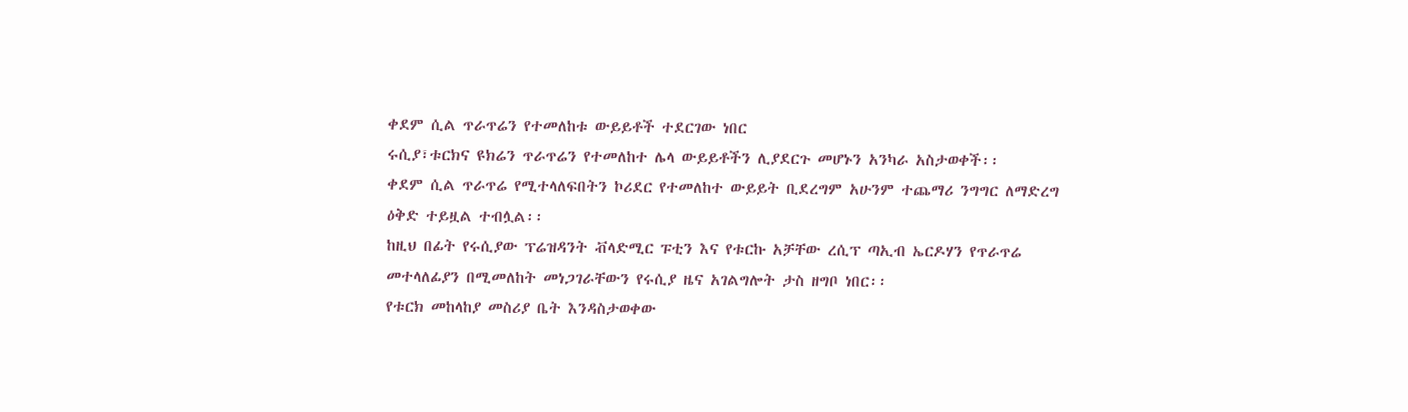ቀደም ሲል ጥራጥሬን የተመለከቱ ውይይቶች ተደርገው ነበር
ሩሲያ፣ቱርክና ዩክሬን ጥራጥሬን የተመለከተ ሌላ ውይይቶችን ሊያደርጉ መሆኑን አንካራ አስታወቀች፡፡
ቀደም ሲል ጥራጥሬ የሚተላለፍበትን ኮሪደር የተመለከተ ውይይት ቢደረግም አሁንም ተጨማሪ ንግግር ለማድረግ ዕቅድ ተይዟል ተብሏል፡፡
ከዚህ በፊት የሩሲያው ፕሬዝዳንት ቭላድሚር ፑቲን እና የቱርኩ አቻቸው ረሲፕ ጣኢብ ኤርዶሃን የጥራጥሬ መተላለፊያን በሚመለከት መነጋገራቸውን የሩሲያ ዜና አገልግሎት ታስ ዘግቦ ነበር፡፡
የቱርክ መከላከያ መስሪያ ቤት እንዳስታወቀው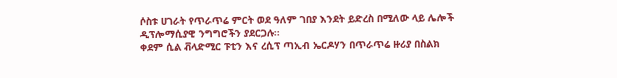ሶስቱ ሀገራት የጥራጥሬ ምርት ወደ ዓለም ገበያ እንደት ይድረስ በሚለው ላይ ሌሎች ዲፕሎማሲያዊ ንግግሮችን ያደርጋሉ፡፡
ቀደም ሲል ቭላድሚር ፑቲን እና ረሲፕ ጣኢብ ኤርዶሃን በጥራጥሬ ዙሪያ በስልክ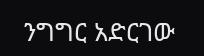ንግግር አድርገው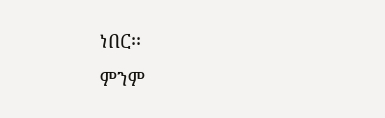ነበር፡፡
ምንም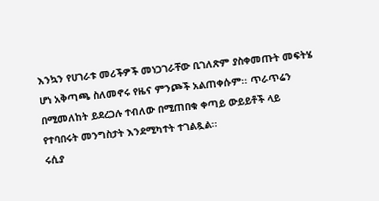እንኳን የሀገራቱ መሪችዎች መነጋገራቸው ቢገለጽም ያስቀመጡት መፍትሄ ሆነ አቅጣጫ ስለመኖሩ የዜና ምንጮች አልጠቀሱም፡፡ ጥራጥሬን በሚመለከት ይደረጋሉ ተብለው በሚጠበቁ ቀጣይ ውይይቶች ላይ የተባበሩት መንግስታት እንደሚካተት ተገልጿል፡፡
ሩሲያ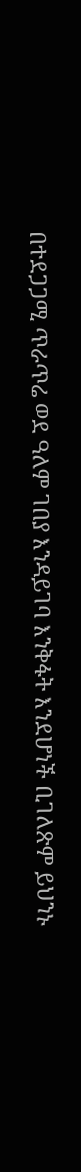በተደጋጋሚ ጥራጥሬ ወደ ዓለም ገበያ እንዳይገባ እንቅፋት እንደሆነች ቢገለጽም ይህንኑ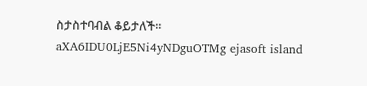ስታስተባብል ቆይታለች፡፡
aXA6IDU0LjE5Ni4yNDguOTMg ejasoft island